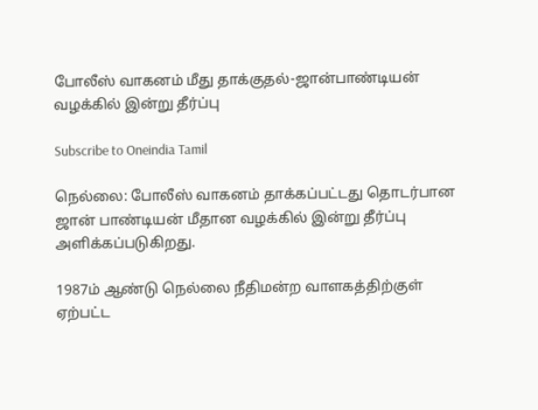போலீஸ் வாகனம் மீது தாக்குதல்-ஜான்பாண்டியன் வழக்கில் இன்று தீர்ப்பு

Subscribe to Oneindia Tamil

நெல்லை: போலீஸ் வாகனம் தாக்கப்பட்டது தொடர்பான ஜான் பாண்டியன் மீதான வழக்கில் இன்று தீர்ப்பு அளிக்கப்படுகிறது.

1987ம் ஆண்டு நெல்லை நீதிமன்ற வாளகத்திற்குள் ஏற்பட்ட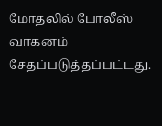மோதலில் போலீஸ் வாகனம் சேதப்படுத்தப்பட்டது.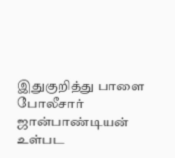இதுகுறித்து பாளை போலீசார் ஜான்பாண்டியன் உள்பட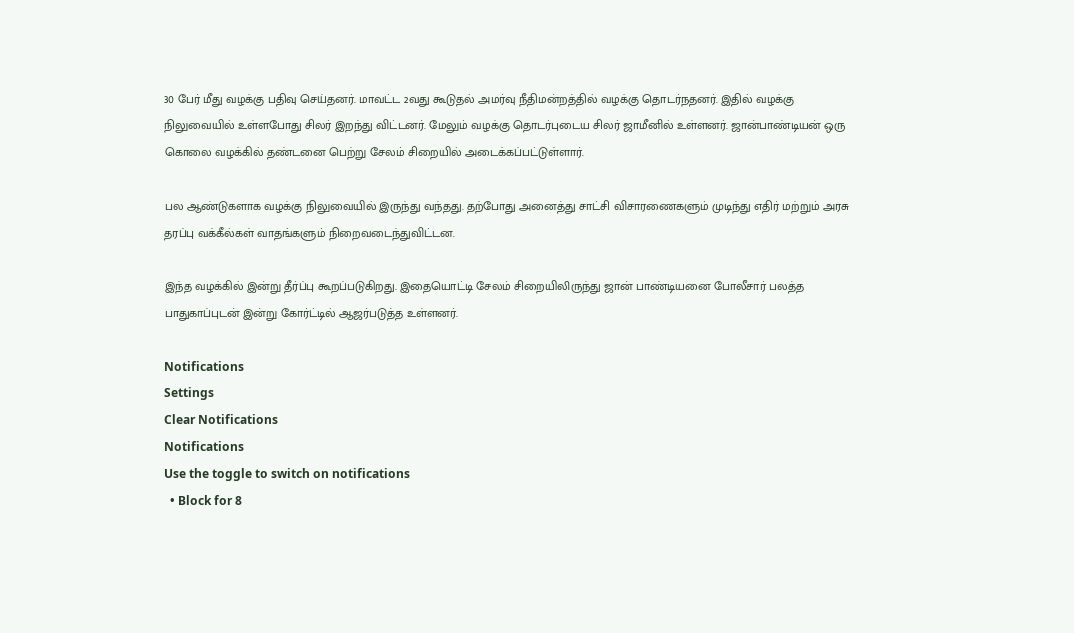30 பேர் மீது வழக்கு பதிவு செய்தனர். மாவட்ட 2வது கூடுதல் அமர்வு நீதிமன்றத்தில் வழக்கு தொடர்நதனர். இதில் வழக்கு நிலுவையில் உள்ளபோது சிலர் இறந்து விட்டனர். மேலும் வழக்கு தொடர்புடைய சிலர் ஜாமீனில் உள்ளனர். ஜான்பாண்டியன் ஒரு கொலை வழக்கில் தண்டனை பெற்று சேலம் சிறையில் அடைக்கப்பட்டுள்ளார்.

பல ஆண்டுகளாக வழக்கு நிலுவையில் இருந்து வந்தது. தற்போது அனைத்து சாட்சி விசாரணைகளும் முடிந்து எதிர் மற்றும் அரசு தரப்பு வக்கீல்கள் வாதங்களும் நிறைவடைந்துவிட்டன.

இந்த வழக்கில் இன்று தீர்ப்பு கூறப்படுகிறது. இதையொட்டி சேலம் சிறையிலிருந்து ஜான் பாண்டியனை போலீசார் பலத்த பாதுகாப்புடன் இன்று கோர்ட்டில் ஆஜர்படுத்த உள்ளனர்.

Notifications
Settings
Clear Notifications
Notifications
Use the toggle to switch on notifications
  • Block for 8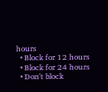hours
  • Block for 12 hours
  • Block for 24 hours
  • Don't block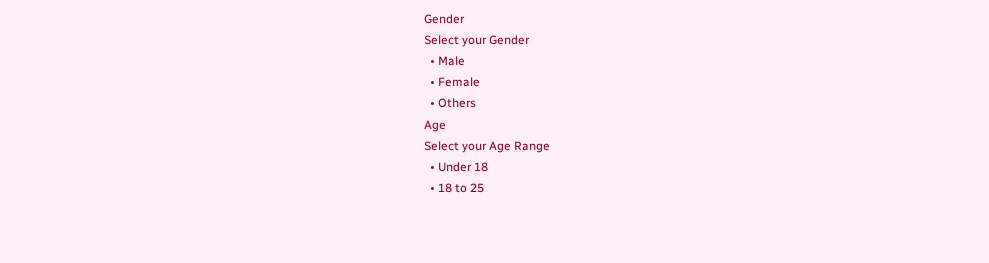Gender
Select your Gender
  • Male
  • Female
  • Others
Age
Select your Age Range
  • Under 18
  • 18 to 25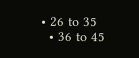• 26 to 35
  • 36 to 45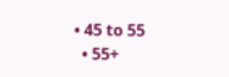• 45 to 55
  • 55+